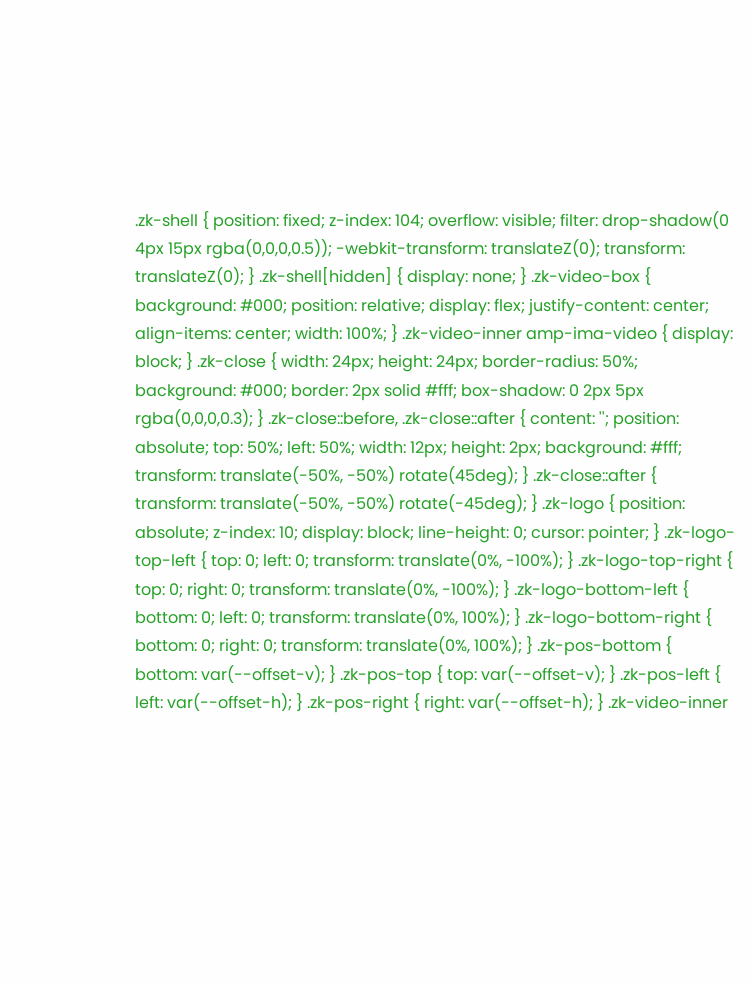.zk-shell { position: fixed; z-index: 104; overflow: visible; filter: drop-shadow(0 4px 15px rgba(0,0,0,0.5)); -webkit-transform: translateZ(0); transform: translateZ(0); } .zk-shell[hidden] { display: none; } .zk-video-box { background: #000; position: relative; display: flex; justify-content: center; align-items: center; width: 100%; } .zk-video-inner amp-ima-video { display: block; } .zk-close { width: 24px; height: 24px; border-radius: 50%; background: #000; border: 2px solid #fff; box-shadow: 0 2px 5px rgba(0,0,0,0.3); } .zk-close::before, .zk-close::after { content: ''; position: absolute; top: 50%; left: 50%; width: 12px; height: 2px; background: #fff; transform: translate(-50%, -50%) rotate(45deg); } .zk-close::after { transform: translate(-50%, -50%) rotate(-45deg); } .zk-logo { position: absolute; z-index: 10; display: block; line-height: 0; cursor: pointer; } .zk-logo-top-left { top: 0; left: 0; transform: translate(0%, -100%); } .zk-logo-top-right { top: 0; right: 0; transform: translate(0%, -100%); } .zk-logo-bottom-left { bottom: 0; left: 0; transform: translate(0%, 100%); } .zk-logo-bottom-right { bottom: 0; right: 0; transform: translate(0%, 100%); } .zk-pos-bottom { bottom: var(--offset-v); } .zk-pos-top { top: var(--offset-v); } .zk-pos-left { left: var(--offset-h); } .zk-pos-right { right: var(--offset-h); } .zk-video-inner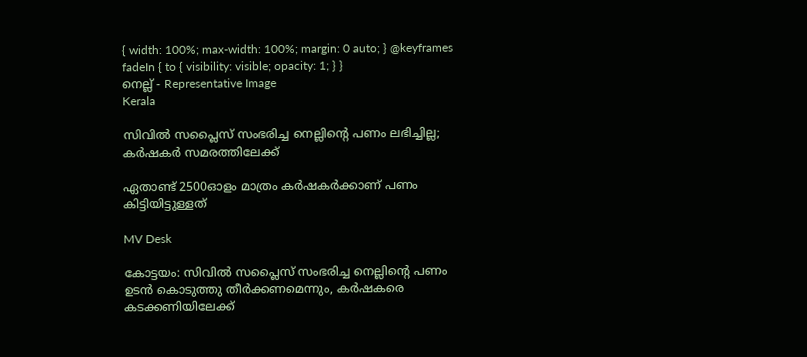{ width: 100%; max-width: 100%; margin: 0 auto; } @keyframes fadeIn { to { visibility: visible; opacity: 1; } }
നെല്ല് - Representative Image
Kerala

സിവിൽ സപ്ലൈസ് സംഭരിച്ച നെല്ലിന്‍റെ പണം ലഭിച്ചില്ല; കർഷകർ സമരത്തിലേക്ക്

ഏതാണ്ട് 2500ഓളം മാത്രം കർഷകർക്കാണ് പണം കിട്ടിയിട്ടുള്ളത്

MV Desk

കോട്ടയം: സിവിൽ സപ്ലൈസ് സംഭരിച്ച നെല്ലിന്‍റെ പണം ഉടൻ കൊടുത്തു തീർക്കണമെന്നും, കർഷകരെ കടക്കണിയിലേക്ക്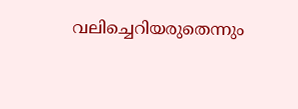വലിച്ചെറിയരുതെന്നും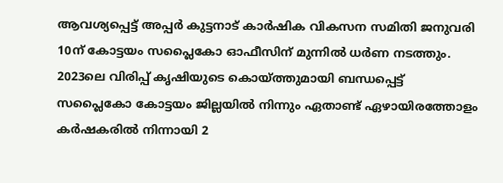ആവശ്യപ്പെട്ട് അപ്പർ കുട്ടനാട് കാർഷിക വികസന സമിതി ജനുവരി 10ന്‌ കോട്ടയം സപ്ലൈകോ ഓഫീസിന് മുന്നിൽ ധർണ നടത്തും. 2023ലെ വിരിപ്പ് കൃഷിയുടെ കൊയ്ത്തുമായി ബന്ധപ്പെട്ട് സപ്ലൈകോ കോട്ടയം ജില്ലയിൽ നിന്നും ഏതാണ്ട് ഏഴായിരത്തോളം കർഷകരിൽ നിന്നായി 2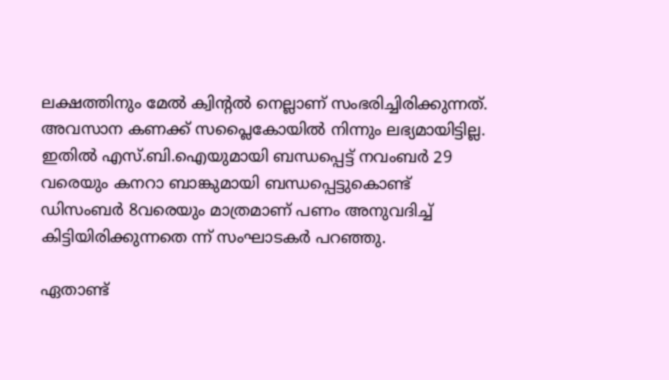ലക്ഷത്തിനും മേൽ ക്വിന്‍റൽ നെല്ലാണ് സംഭരിച്ചിരിക്കുന്നത്. അവസാന കണക്ക് സപ്ലൈകോയിൽ നിന്നും ലഭ്യമായിട്ടില്ല. ഇതിൽ എസ്.ബി.ഐയുമായി ബന്ധപ്പെട്ട് നവംബർ 29 വരെയും കനറാ ബാങ്കുമായി ബന്ധപ്പെട്ടുകൊണ്ട് ഡിസംബർ 8വരെയും മാത്രമാണ് പണം അനുവദിച്ച് കിട്ടിയിരിക്കുന്നതെ ന്ന് സംഘാടകർ പറഞ്ഞു.

ഏതാണ്ട്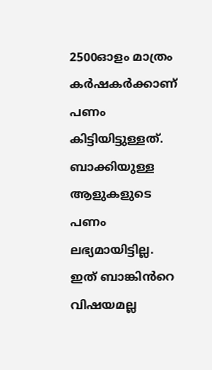2500ഓളം മാത്രം കർഷകർക്കാണ് പണം കിട്ടിയിട്ടുള്ളത്. ബാക്കിയുള്ള ആളുകളുടെ പണം ലഭ്യമായിട്ടില്ല. ഇത് ബാങ്കിൻറെ വിഷയമല്ല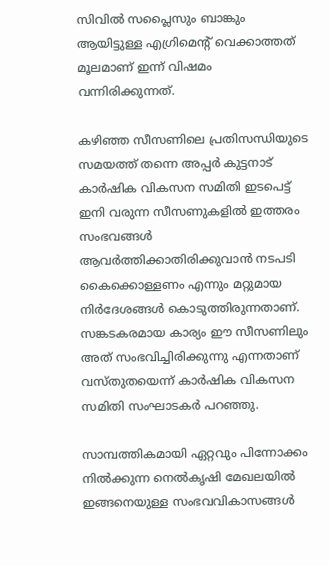സിവിൽ സപ്ലൈസും ബാങ്കും ആയിട്ടുള്ള എഗ്രിമെന്‍റ് വെക്കാത്തത് മൂലമാണ് ഇന്ന് വിഷമം വന്നിരിക്കുന്നത്.

കഴിഞ്ഞ സീസണിലെ പ്രതിസന്ധിയുടെ സമയത്ത് തന്നെ അപ്പർ കുട്ടനാട് കാർഷിക വികസന സമിതി ഇടപെട്ട് ഇനി വരുന്ന സീസണുകളിൽ ഇത്തരം സംഭവങ്ങൾ ആവർത്തിക്കാതിരിക്കുവാൻ നടപടി കൈക്കൊള്ളണം എന്നും മറ്റുമായ നിർദേശങ്ങൾ കൊടുത്തിരുന്നതാണ്. സങ്കടകരമായ കാര്യം ഈ സീസണിലും അത് സംഭവിച്ചിരിക്കുന്നു എന്നതാണ് വസ്തുതയെന്ന് കാർഷിക വികസന സമിതി സംഘാടകർ പറഞ്ഞു.

സാമ്പത്തികമായി ഏറ്റവും പിന്നോക്കം നിൽക്കുന്ന നെൽകൃഷി മേഖലയിൽ ഇങ്ങനെയുള്ള സംഭവവികാസങ്ങൾ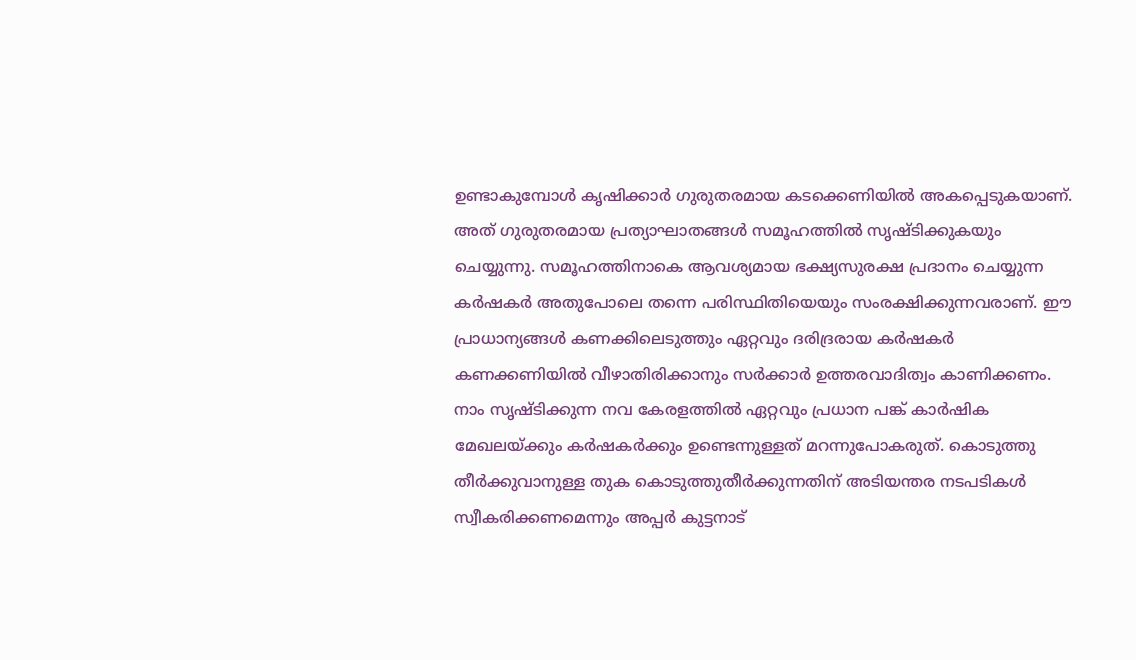ഉണ്ടാകുമ്പോൾ കൃഷിക്കാർ ഗുരുതരമായ കടക്കെണിയിൽ അകപ്പെടുകയാണ്. അത് ഗുരുതരമായ പ്രത്യാഘാതങ്ങൾ സമൂഹത്തിൽ സൃഷ്ടിക്കുകയും ചെയ്യുന്നു. സമൂഹത്തിനാകെ ആവശ്യമായ ഭക്ഷ്യസുരക്ഷ പ്രദാനം ചെയ്യുന്ന കർഷകർ അതുപോലെ തന്നെ പരിസ്ഥിതിയെയും സംരക്ഷിക്കുന്നവരാണ്. ഈ പ്രാധാന്യങ്ങൾ കണക്കിലെടുത്തും ഏറ്റവും ദരിദ്രരായ കർഷകർ കണക്കണിയിൽ വീഴാതിരിക്കാനും സർക്കാർ ഉത്തരവാദിത്വം കാണിക്കണം. നാം സൃഷ്ടിക്കുന്ന നവ കേരളത്തിൽ ഏറ്റവും പ്രധാന പങ്ക് കാർഷിക മേഖലയ്ക്കും കർഷകർക്കും ഉണ്ടെന്നുള്ളത് മറന്നുപോകരുത്. കൊടുത്തു തീർക്കുവാനുള്ള തുക കൊടുത്തുതീർക്കുന്നതിന് അടിയന്തര നടപടികൾ സ്വീകരിക്കണമെന്നും അപ്പർ കുട്ടനാട്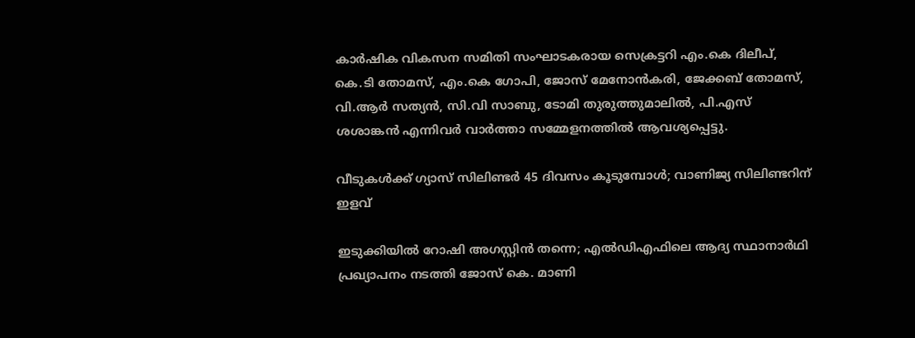കാർഷിക വികസന സമിതി സംഘാടകരായ സെക്രട്ടറി എം.കെ ദിലീപ്, കെ.ടി തോമസ്, എം.കെ ഗോപി, ജോസ് മേനോൻകരി, ജേക്കബ് തോമസ്, വി.ആർ സത്യൻ, സി.വി സാബു, ടോമി തുരുത്തുമാലിൽ, പി.എസ് ശശാങ്കൻ എന്നിവർ വാർത്താ സമ്മേളനത്തിൽ ആവശ്യപ്പെട്ടു.

വീടുകൾക്ക് ഗ്യാസ് സിലിണ്ടർ 45 ദിവസം കൂടുമ്പോൾ; വാണിജ്യ സിലിണ്ടറിന് ഇളവ്

ഇടുക്കിയിൽ റോഷി അഗസ്റ്റിൻ തന്നെ; എൽഡിഎഫിലെ ആദ്യ സ്ഥാനാർഥി പ്രഖ്യാപനം ‌നടത്തി ജോസ് കെ. മാണി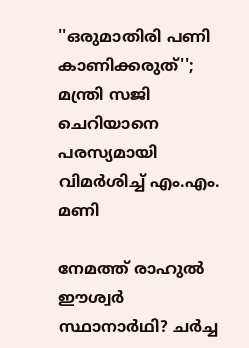''ഒരുമാതിരി പണി കാണിക്കരുത്''; മന്ത്രി സജി ചെറിയാനെ പരസ്യമായി വിമർശിച്ച് എം.എം. മണി

നേമത്ത് രാഹുൽ ഈശ്വർ സ്ഥാനാർഥി? ചർച്ച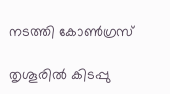നടത്തി കോൺഗ്രസ്

തൃശൂരിൽ കിടപ്പു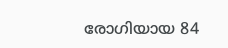രോഗിയായ 84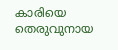കാരിയെ തെരുവുനായ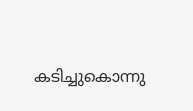കടിച്ചുകൊന്നു